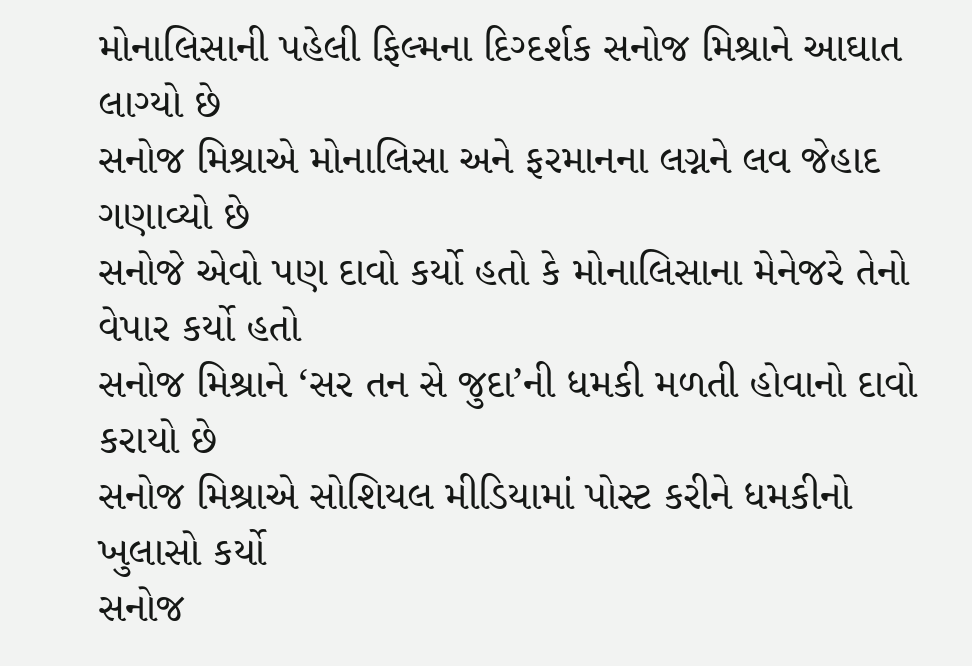મોનાલિસાની પહેલી ફિલ્મના દિગ્દર્શક સનોજ મિશ્રાને આઘાત લાગ્યો છે
સનોજ મિશ્રાએ મોનાલિસા અને ફરમાનના લગ્નને લવ જેહાદ ગણાવ્યો છે
સનોજે એવો પણ દાવો કર્યો હતો કે મોનાલિસાના મેનેજરે તેનો વેપાર કર્યો હતો
સનોજ મિશ્રાને ‘સર તન સે જુદા’ની ધમકી મળતી હોવાનો દાવો કરાયો છે
સનોજ મિશ્રાએ સોશિયલ મીડિયામાં પોસ્ટ કરીને ધમકીનો ખુલાસો કર્યો
સનોજ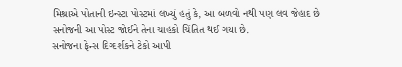મિશ્રાએ પોતાની ઇન્સ્ટા પોસ્ટમાં લખ્યું હતું કે, આ બળવો નથી પણ લવ જેહાદ છે
સનોજની આ પોસ્ટ જોઈને તેના ચાહકો ચિંતિત થઈ ગયા છે.
સનોજના ફેન્સ દિગ્દર્શકને ટેકો આપી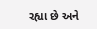રહ્યા છે અને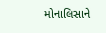મોનાલિસાને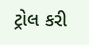ટ્રોલ કરી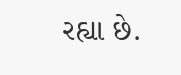રહ્યા છે.